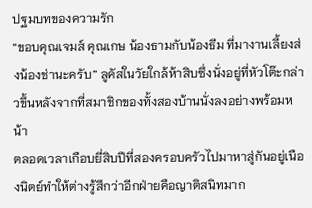ปฐมบทของความรัก
“ขอบคุณเจมส์ คุณเกษ น้องธามกับน้องธีม ที่มางานเลี้ยงส่งน้องช่านะครับ” ลูคัสในวัยใกล้ห้าสิบซึ่งนั่งอยู่ที่หัวโต๊ะกล่าวขึ้นหลังจากที่สมาชิกของทั้งสองบ้านนั่งลงอย่างพร้อมหน้า
ตลอดเวลาเกือบยี่สิบปีที่สองครอบครัวไปมาหาสู่กันอยู่เนืองนิตย์ทำให้ต่างรู้สึกว่าอีกฝ่ายคือญาติสนิทมาก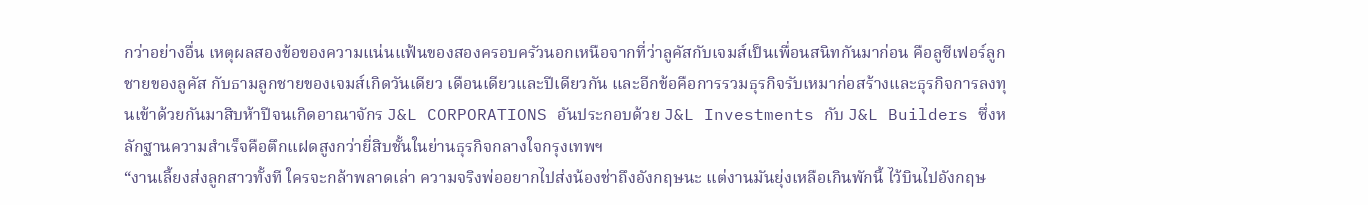กว่าอย่างอื่น เหตุผลสองข้อของความแน่นแฟ้นของสองครอบครัวนอกเหนือจากที่ว่าลูคัสกับเจมส์เป็นเพื่อนสนิทกันมาก่อน คือลูซีเฟอร์ลูกชายของลูคัส กับธามลูกชายของเจมส์เกิดวันเดียว เดือนเดียวและปีเดียวกัน และอีกข้อคือการรวมธุรกิจรับเหมาก่อสร้างและธุรกิจการลงทุนเข้าด้วยกันมาสิบห้าปีจนเกิดอาณาจักร J&L CORPORATIONS อันประกอบด้วย J&L Investments กับ J&L Builders ซึ่งหลักฐานความสำเร็จคือตึกแฝดสูงกว่ายี่สิบชั้นในย่านธุรกิจกลางใจกรุงเทพฯ
“งานเลี้ยงส่งลูกสาวทั้งที ใครจะกล้าพลาดเล่า ความจริงพ่ออยากไปส่งน้องช่าถึงอังกฤษนะ แต่งานมันยุ่งเหลือเกินพักนี้ ไว้บินไปอังกฤษ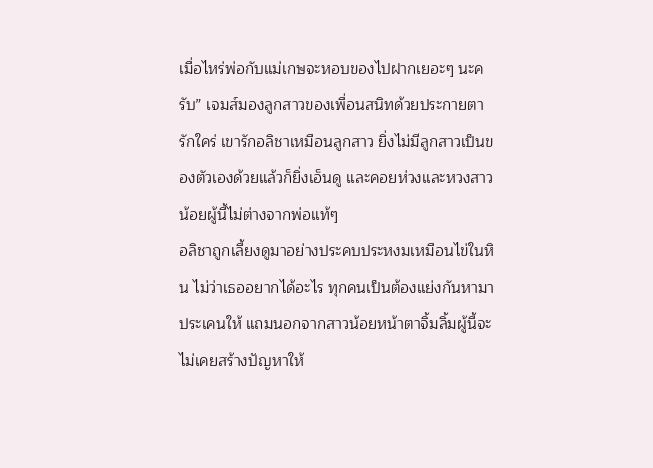เมื่อไหร่พ่อกับแม่เกษจะหอบของไปฝากเยอะๆ นะครับ” เจมส์มองลูกสาวของเพื่อนสนิทด้วยประกายตารักใคร่ เขารักอลิชาเหมือนลูกสาว ยิ่งไม่มีลูกสาวเป็นของตัวเองด้วยแล้วก็ยิ่งเอ็นดู และคอยห่วงและหวงสาวน้อยผู้นี้ไม่ต่างจากพ่อแท้ๆ
อลิชาถูกเลี้ยงดูมาอย่างประคบประหงมเหมือนไข่ในหิน ไม่ว่าเธออยากได้อะไร ทุกคนเป็นต้องแย่งกันหามาประเคนให้ แถมนอกจากสาวน้อยหน้าตาจิ้มลิ้มผู้นี้จะไม่เคยสร้างปัญหาให้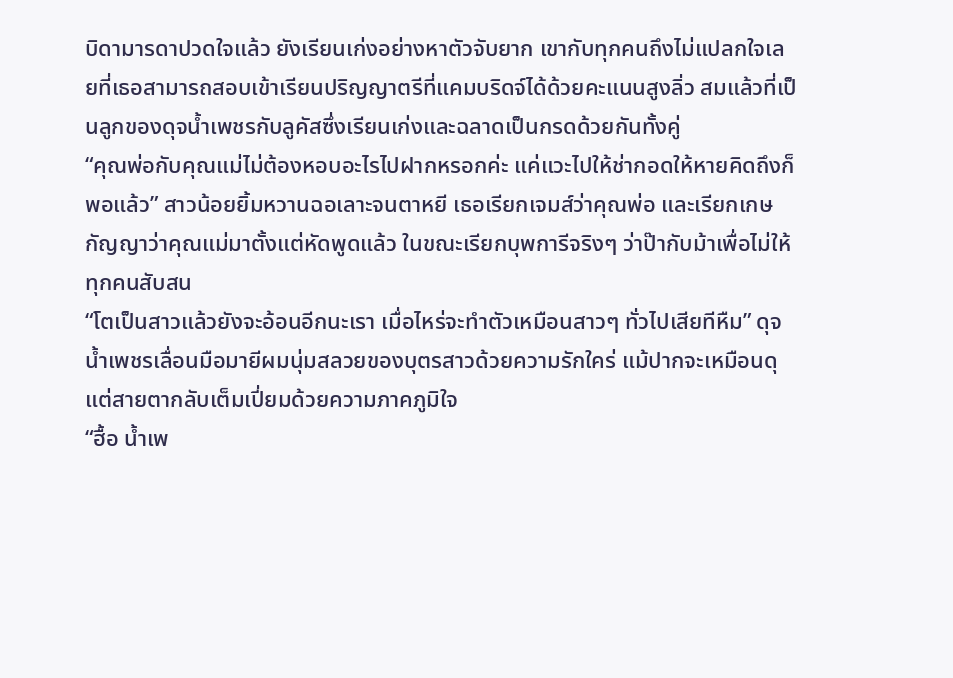บิดามารดาปวดใจแล้ว ยังเรียนเก่งอย่างหาตัวจับยาก เขากับทุกคนถึงไม่แปลกใจเลยที่เธอสามารถสอบเข้าเรียนปริญญาตรีที่แคมบริดจ์ได้ด้วยคะแนนสูงลิ่ว สมแล้วที่เป็นลูกของดุจน้ำเพชรกับลูคัสซึ่งเรียนเก่งและฉลาดเป็นกรดด้วยกันทั้งคู่
“คุณพ่อกับคุณแม่ไม่ต้องหอบอะไรไปฝากหรอกค่ะ แค่แวะไปให้ช่ากอดให้หายคิดถึงก็พอแล้ว” สาวน้อยยิ้มหวานฉอเลาะจนตาหยี เธอเรียกเจมส์ว่าคุณพ่อ และเรียกเกษกัญญาว่าคุณแม่มาตั้งแต่หัดพูดแล้ว ในขณะเรียกบุพการีจริงๆ ว่าป๊ากับม้าเพื่อไม่ให้ทุกคนสับสน
“โตเป็นสาวแล้วยังจะอ้อนอีกนะเรา เมื่อไหร่จะทำตัวเหมือนสาวๆ ทั่วไปเสียทีหืม” ดุจน้ำเพชรเลื่อนมือมายีผมนุ่มสลวยของบุตรสาวด้วยความรักใคร่ แม้ปากจะเหมือนดุแต่สายตากลับเต็มเปี่ยมด้วยความภาคภูมิใจ
“ฮื้อ น้ำเพ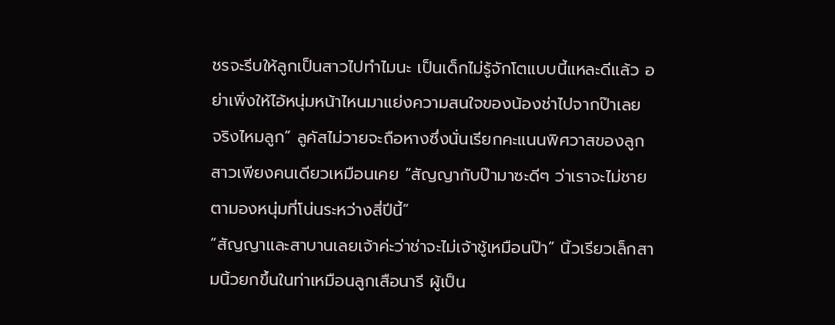ชรจะรีบให้ลูกเป็นสาวไปทำไมนะ เป็นเด็กไม่รู้จักโตแบบนี้แหละดีแล้ว อย่าเพิ่งให้ไอ้หนุ่มหน้าไหนมาแย่งความสนใจของน้องช่าไปจากป๊าเลย จริงไหมลูก” ลูคัสไม่วายจะถือหางซึ่งนั่นเรียกคะแนนพิศวาสของลูกสาวเพียงคนเดียวเหมือนเคย “สัญญากับป๊ามาซะดีๆ ว่าเราจะไม่ชายตามองหนุ่มที่โน่นระหว่างสี่ปีนี้”
“สัญญาและสาบานเลยเจ้าค่ะว่าช่าจะไม่เจ้าชู้เหมือนป๊า” นิ้วเรียวเล็กสามนิ้วยกขึ้นในท่าเหมือนลูกเสือนารี ผู้เป็น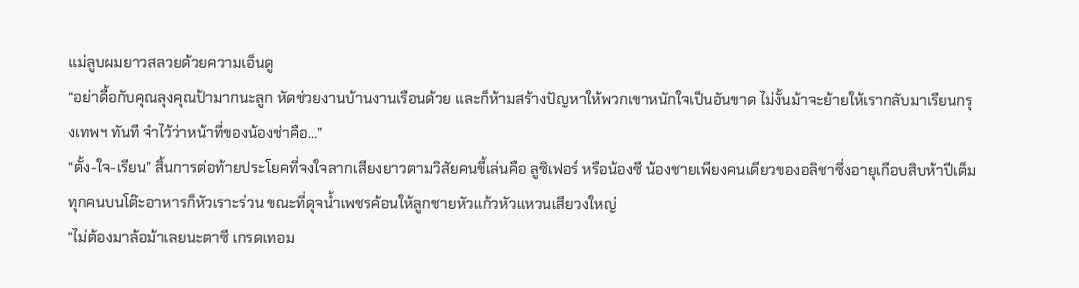แม่ลูบผมยาวสลวยด้วยความเอ็นดู
“อย่าดื้อกับคุณลุงคุณป้ามากนะลูก หัดช่วยงานบ้านงานเรือนด้วย และก็ห้ามสร้างปัญหาให้พวกเขาหนักใจเป็นอันขาด ไม่งั้นม้าจะย้ายให้เรากลับมาเรียนกรุงเทพฯ ทันที จำไว้ว่าหน้าที่ของน้องช่าคือ…”
“ตั้ง-ใจ-เรียน” สิ้นการต่อท้ายประโยคที่จงใจลากเสียงยาวตามวิสัยคนขี้เล่นคือ ลูซิเฟอร์ หรือน้องซี น้องชายเพียงคนเดียวของอลิชาซึ่งอายุเกือบสิบห้าปีเต็ม ทุกคนบนโต๊ะอาหารก็หัวเราะร่วน ขณะที่ดุจน้ำเพชรค้อนให้ลูกชายหัวแก้วหัวแหวนเสียวงใหญ่
“ไม่ต้องมาล้อม้าเลยนะตาซี เกรดเทอม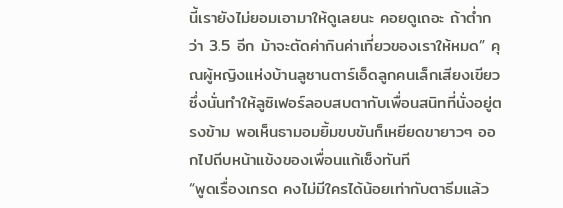นี้เรายังไม่ยอมเอามาให้ดูเลยนะ คอยดูเถอะ ถ้าต่ำกว่า 3.5 อีก ม้าจะตัดค่ากินค่าเที่ยวของเราให้หมด” คุณผู้หญิงแห่งบ้านลูซานตาร์เอ็ดลูกคนเล็กเสียงเขียวซึ่งนั่นทำให้ลูซิเฟอร์ลอบสบตากับเพื่อนสนิทที่นั่งอยู่ตรงข้าม พอเห็นธามอมยิ้มขบขันก็เหยียดขายาวๆ ออกไปถีบหน้าแข้งของเพื่อนแก้เซ็งทันที
“พูดเรื่องเกรด คงไม่มีใครได้น้อยเท่ากับตาธีมแล้ว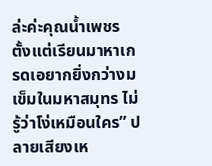ล่ะค่ะคุณน้ำเพชร ตั้งแต่เรียนมาหาเกรดเอยากยิ่งกว่างมเข็มในมหาสมุทร ไม่รู้ว่าโง่เหมือนใคร” ปลายเสียงเห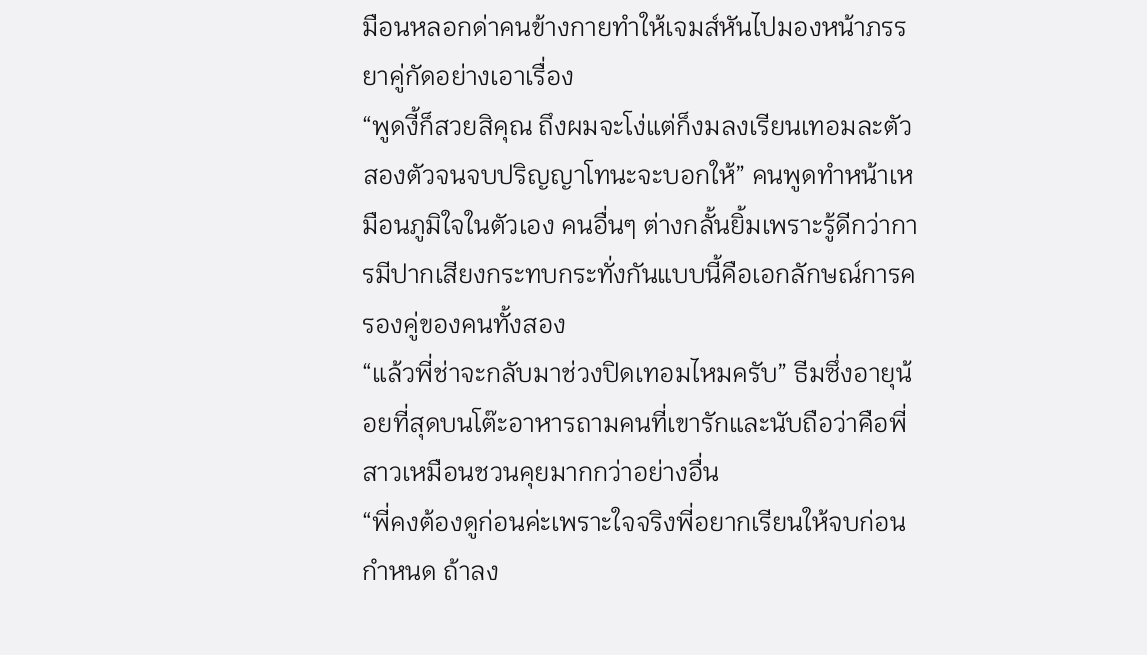มือนหลอกด่าคนข้างกายทำให้เจมส์หันไปมองหน้าภรรยาคู่กัดอย่างเอาเรื่อง
“พูดงี้ก็สวยสิคุณ ถึงผมจะโง่แต่ก็งมลงเรียนเทอมละตัวสองตัวจนจบปริญญาโทนะจะบอกให้” คนพูดทำหน้าเหมือนภูมิใจในตัวเอง คนอื่นๆ ต่างกลั้นยิ้มเพราะรู้ดีกว่าการมีปากเสียงกระทบกระทั่งกันแบบนี้คือเอกลักษณ์การครองคู่ของคนทั้งสอง
“แล้วพี่ช่าจะกลับมาช่วงปิดเทอมไหมครับ” ธีมซึ่งอายุน้อยที่สุดบนโต๊ะอาหารถามคนที่เขารักและนับถือว่าคือพี่สาวเหมือนชวนคุยมากกว่าอย่างอื่น
“พี่คงต้องดูก่อนค่ะเพราะใจจริงพี่อยากเรียนให้จบก่อนกำหนด ถ้าลง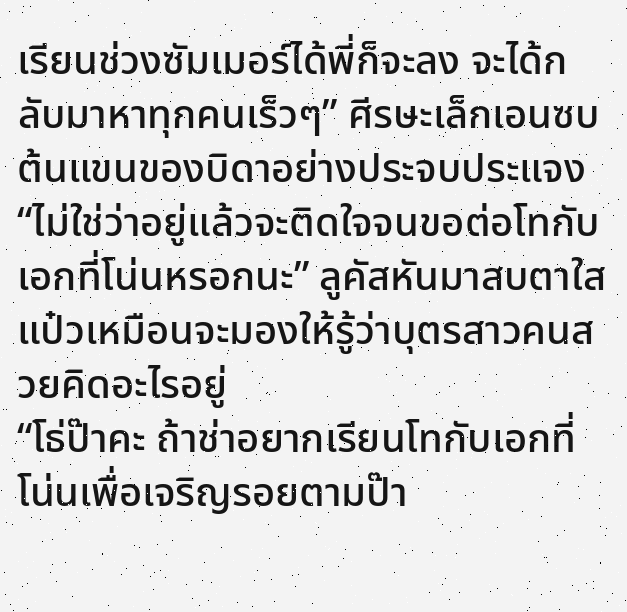เรียนช่วงซัมเมอร์ได้พี่ก็จะลง จะได้กลับมาหาทุกคนเร็วๆ” ศีรษะเล็กเอนซบต้นแขนของบิดาอย่างประจบประแจง
“ไม่ใช่ว่าอยู่แล้วจะติดใจจนขอต่อโทกับเอกที่โน่นหรอกนะ” ลูคัสหันมาสบตาใสแป๋วเหมือนจะมองให้รู้ว่าบุตรสาวคนสวยคิดอะไรอยู่
“โธ่ป๊าคะ ถ้าช่าอยากเรียนโทกับเอกที่โน่นเพื่อเจริญรอยตามป๊า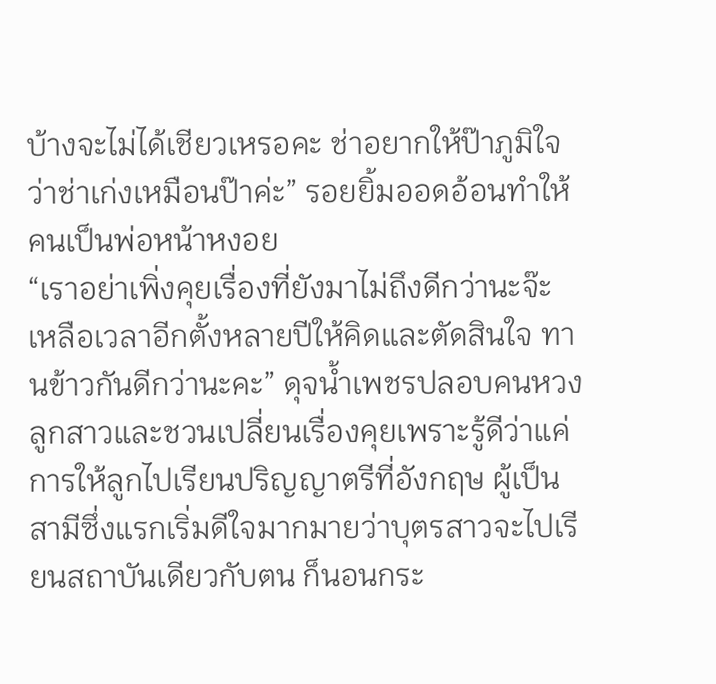บ้างจะไม่ได้เชียวเหรอคะ ช่าอยากให้ป๊าภูมิใจว่าช่าเก่งเหมือนป๊าค่ะ” รอยยิ้มออดอ้อนทำให้คนเป็นพ่อหน้าหงอย
“เราอย่าเพิ่งคุยเรื่องที่ยังมาไม่ถึงดีกว่านะจ๊ะ เหลือเวลาอีกตั้งหลายปีให้คิดและตัดสินใจ ทานข้าวกันดีกว่านะคะ” ดุจน้ำเพชรปลอบคนหวงลูกสาวและชวนเปลี่ยนเรื่องคุยเพราะรู้ดีว่าแค่การให้ลูกไปเรียนปริญญาตรีที่อังกฤษ ผู้เป็นสามีซึ่งแรกเริ่มดีใจมากมายว่าบุตรสาวจะไปเรียนสถาบันเดียวกับตน ก็นอนกระ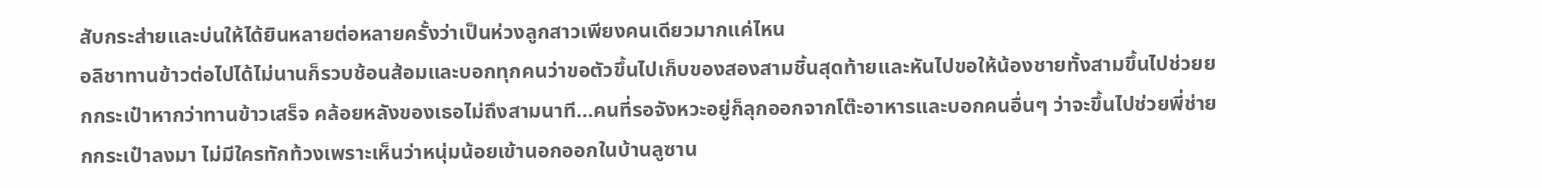สับกระส่ายและบ่นให้ได้ยินหลายต่อหลายครั้งว่าเป็นห่วงลูกสาวเพียงคนเดียวมากแค่ไหน
อลิชาทานข้าวต่อไปได้ไม่นานก็รวบช้อนส้อมและบอกทุกคนว่าขอตัวขึ้นไปเก็บของสองสามชิ้นสุดท้ายและหันไปขอให้น้องชายทั้งสามขึ้นไปช่วยยกกระเป๋าหากว่าทานข้าวเสร็จ คล้อยหลังของเธอไม่ถึงสามนาที…คนที่รอจังหวะอยู่ก็ลุกออกจากโต๊ะอาหารและบอกคนอื่นๆ ว่าจะขึ้นไปช่วยพี่ช่ายกกระเป๋าลงมา ไม่มีใครทักท้วงเพราะเห็นว่าหนุ่มน้อยเข้านอกออกในบ้านลูซาน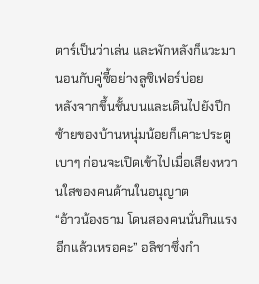ตาร์เป็นว่าเล่น และพักหลังก็แวะมานอนกับคู่ซี้อย่างลูซิเฟอร์บ่อย
หลังจากขึ้นชั้นบนและเดินไปยังปีกซ้ายของบ้านหนุ่มน้อยก็เคาะประตูเบาๆ ก่อนจะเปิดเข้าไปเมื่อเสียงหวานใสของคนด้านในอนุญาต
“อ้าวน้องธาม โดนสองคนนั่นกินแรงอีกแล้วเหรอคะ” อลิชาซึ่งกำ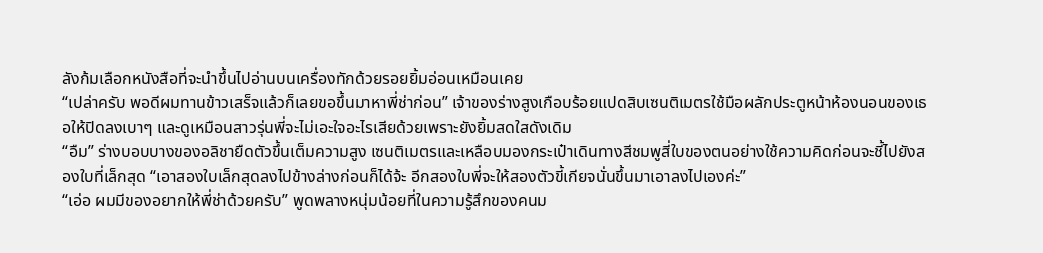ลังก้มเลือกหนังสือที่จะนำขึ้นไปอ่านบนเครื่องทักด้วยรอยยิ้มอ่อนเหมือนเคย
“เปล่าครับ พอดีผมทานข้าวเสร็จแล้วก็เลยขอขึ้นมาหาพี่ช่าก่อน” เจ้าของร่างสูงเกือบร้อยแปดสิบเซนติเมตรใช้มือผลักประตูหน้าห้องนอนของเธอให้ปิดลงเบาๆ และดูเหมือนสาวรุ่นพี่จะไม่เอะใจอะไรเสียด้วยเพราะยังยิ้มสดใสดังเดิม
“อืม” ร่างบอบบางของอลิชายืดตัวขึ้นเต็มความสูง เซนติเมตรและเหลือบมองกระเป๋าเดินทางสีชมพูสี่ใบของตนอย่างใช้ความคิดก่อนจะชี้ไปยังสองใบที่เล็กสุด “เอาสองใบเล็กสุดลงไปข้างล่างก่อนก็ได้จ้ะ อีกสองใบพี่จะให้สองตัวขี้เกียจนั่นขึ้นมาเอาลงไปเองค่ะ”
“เอ่อ ผมมีของอยากให้พี่ช่าด้วยครับ” พูดพลางหนุ่มน้อยที่ในความรู้สึกของคนม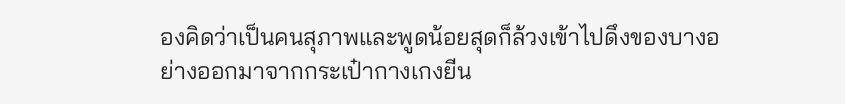องคิดว่าเป็นคนสุภาพและพูดน้อยสุดก็ล้วงเข้าไปดึงของบางอย่างออกมาจากกระเป๋ากางเกงยีน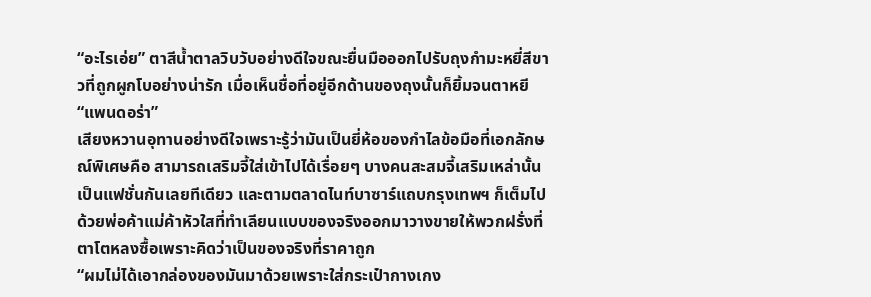“อะไรเอ่ย” ตาสีน้ำตาลวิบวับอย่างดีใจขณะยื่นมือออกไปรับถุงกำมะหยี่สีขาวที่ถูกผูกโบอย่างน่ารัก เมื่อเห็นชื่อที่อยู่อีกด้านของถุงนั้นก็ยิ้มจนตาหยี “แพนดอร่า”
เสียงหวานอุทานอย่างดีใจเพราะรู้ว่ามันเป็นยี่ห้อของกำไลข้อมือที่เอกลักษณ์พิเศษคือ สามารถเสริมจี้ใส่เข้าไปได้เรื่อยๆ บางคนสะสมจี้เสริมเหล่านั้นเป็นแฟชั่นกันเลยทีเดียว และตามตลาดไนท์บาซาร์แถบกรุงเทพฯ ก็เต็มไปด้วยพ่อค้าแม่ค้าหัวใสที่ทำเลียนแบบของจริงออกมาวางขายให้พวกฝรั่งที่ตาโตหลงซื้อเพราะคิดว่าเป็นของจริงที่ราคาถูก
“ผมไม่ได้เอากล่องของมันมาด้วยเพราะใส่กระเป๋ากางเกง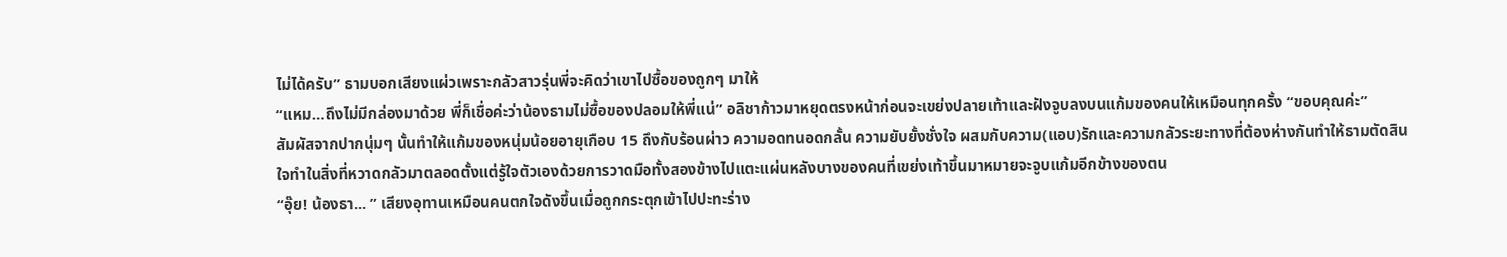ไม่ได้ครับ” ธามบอกเสียงแผ่วเพราะกลัวสาวรุ่นพี่จะคิดว่าเขาไปซื้อของถูกๆ มาให้
“แหม…ถึงไม่มีกล่องมาด้วย พี่ก็เชื่อค่ะว่าน้องธามไม่ซื้อของปลอมให้พี่แน่” อลิชาก้าวมาหยุดตรงหน้าก่อนจะเขย่งปลายเท้าและฝังจูบลงบนแก้มของคนให้เหมือนทุกครั้ง “ขอบคุณค่ะ”
สัมผัสจากปากนุ่มๆ นั้นทำให้แก้มของหนุ่มน้อยอายุเกือบ 15 ถึงกับร้อนผ่าว ความอดทนอดกลั้น ความยับยั้งชั่งใจ ผสมกับความ(แอบ)รักและความกลัวระยะทางที่ต้องห่างกันทำให้ธามตัดสินใจทำในสิ่งที่หวาดกลัวมาตลอดตั้งแต่รู้ใจตัวเองด้วยการวาดมือทั้งสองข้างไปแตะแผ่นหลังบางของคนที่เขย่งเท้าขึ้นมาหมายจะจูบแก้มอีกข้างของตน
“อุ๊ย! น้องธา... ” เสียงอุทานเหมือนคนตกใจดังขึ้นเมื่อถูกกระตุกเข้าไปปะทะร่าง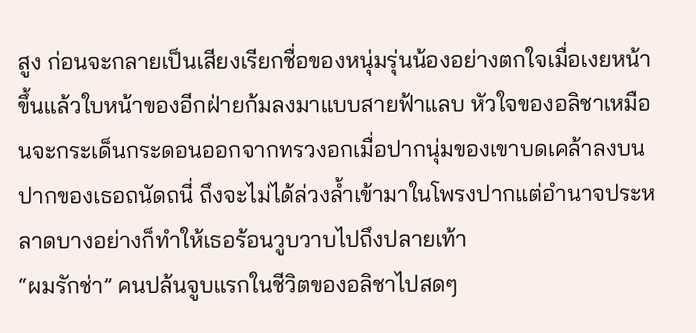สูง ก่อนจะกลายเป็นเสียงเรียกชื่อของหนุ่มรุ่นน้องอย่างตกใจเมื่อเงยหน้าขึ้นแล้วใบหน้าของอีกฝ่ายก้มลงมาแบบสายฟ้าแลบ หัวใจของอลิชาเหมือนจะกระเด็นกระดอนออกจากทรวงอกเมื่อปากนุ่มของเขาบดเคล้าลงบนปากของเธอถนัดถนี่ ถึงจะไม่ได้ล่วงล้ำเข้ามาในโพรงปากแต่อำนาจประหลาดบางอย่างก็ทำให้เธอร้อนวูบวาบไปถึงปลายเท้า
“ผมรักช่า” คนปล้นจูบแรกในชีวิตของอลิชาไปสดๆ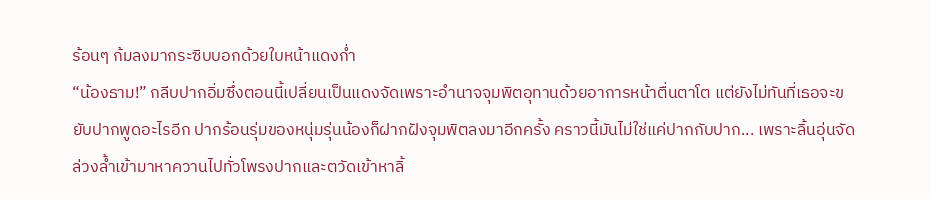ร้อนๆ ก้มลงมากระซิบบอกด้วยใบหน้าแดงก่ำ
“น้องธาม!” กลีบปากอิ่มซึ่งตอนนี้เปลี่ยนเป็นแดงจัดเพราะอำนาจจุมพิตอุทานด้วยอาการหน้าตื่นตาโต แต่ยังไม่ทันที่เธอจะขยับปากพูดอะไรอีก ปากร้อนรุ่มของหนุ่มรุ่นน้องก็ฝากฝังจุมพิตลงมาอีกครั้ง คราวนี้มันไม่ใช่แค่ปากกับปาก... เพราะลิ้นอุ่นจัดล่วงล้ำเข้ามาหาควานไปทั่วโพรงปากและตวัดเข้าหาลิ้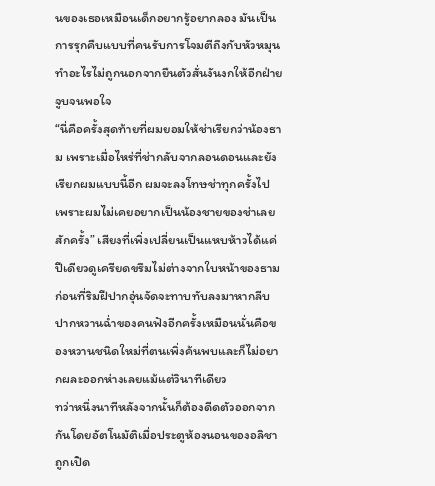นของเธอเหมือนเด็กอยากรู้อยากลอง มันเป็นการรุกคืบแบบที่คนรับการโจมตีถึงกับหัวหมุน ทำอะไรไม่ถูกนอกจากยืนตัวสั่นงันงกให้อีกฝ่ายจูบจนพอใจ
“นี่คือครั้งสุดท้ายที่ผมยอมให้ช่าเรียกว่าน้องธาม เพราะเมื่อไหร่ที่ช่ากลับจากลอนดอนและยังเรียกผมแบบนี้อีก ผมจะลงโทษช่าทุกครั้งไป เพราะผมไม่เคยอยากเป็นน้องชายของช่าเลยสักครั้ง” เสียงที่เพิ่งเปลี่ยนเป็นแหบห้าวได้แค่ปีเดียวดูเครียดขรึมไม่ต่างจากใบหน้าของธาม ก่อนที่ริมฝีปากอุ่นจัดจะทาบทับลงมาหากลีบปากหวานฉ่ำของคนฟังอีกครั้งเหมือนนั่นคือของหวานชนิดใหม่ที่ตนเพิ่งค้นพบและก็ไม่อยากผละออกห่างเลยแม้แต่วินาทีเดียว
ทว่าหนึ่งนาทีหลังจากนั้นก็ต้องดีดตัวออกจากกันโดยอัตโนมัติเมื่อประตูห้องนอนของอลิชาถูกเปิด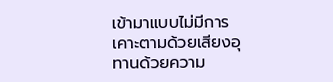เข้ามาแบบไม่มีการเคาะตามด้วยเสียงอุทานด้วยความ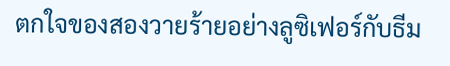ตกใจของสองวายร้ายอย่างลูซิเฟอร์กับธีม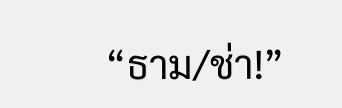“ธาม/ช่า!”